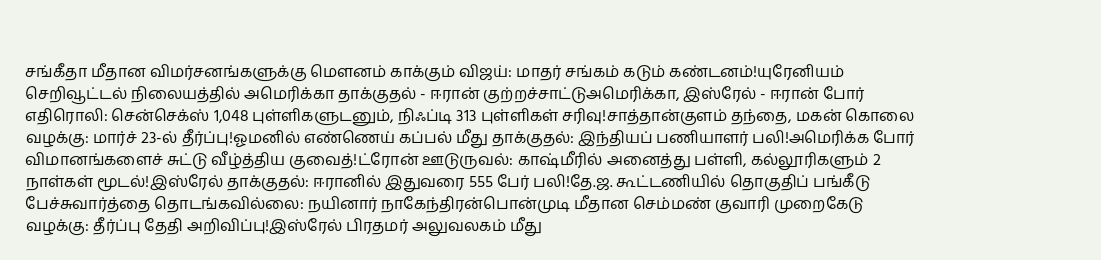சங்கீதா மீதான விமர்சனங்களுக்கு மௌனம் காக்கும் விஜய்: மாதர் சங்கம் கடும் கண்டனம்!யுரேனியம் செறிவூட்டல் நிலையத்தில் அமெரிக்கா தாக்குதல் - ஈரான் குற்றச்சாட்டுஅமெரிக்கா, இஸ்ரேல் - ஈரான் போர் எதிரொலி: சென்செக்ஸ் 1,048 புள்ளிகளுடனும், நிஃப்டி 313 புள்ளிகள் சரிவு!சாத்தான்குளம் தந்தை, மகன் கொலை வழக்கு: மார்ச் 23-ல் தீர்ப்பு!ஓமனில் எண்ணெய் கப்பல் மீது தாக்குதல்: இந்தியப் பணியாளர் பலி!அமெரிக்க போர் விமானங்களைச் சுட்டு வீழ்த்திய குவைத்!ட்ரோன் ஊடுருவல்: காஷ்மீரில் அனைத்து பள்ளி, கல்லூரிகளும் 2 நாள்கள் மூடல்!இஸ்ரேல் தாக்குதல்: ஈரானில் இதுவரை 555 பேர் பலி!தே.ஜ. கூட்டணியில் தொகுதிப் பங்கீடு பேச்சுவார்த்தை தொடங்கவில்லை: நயினார் நாகேந்திரன்பொன்முடி மீதான செம்மண் குவாரி முறைகேடு வழக்கு: தீர்ப்பு தேதி அறிவிப்பு!இஸ்ரேல் பிரதமர் அலுவலகம் மீது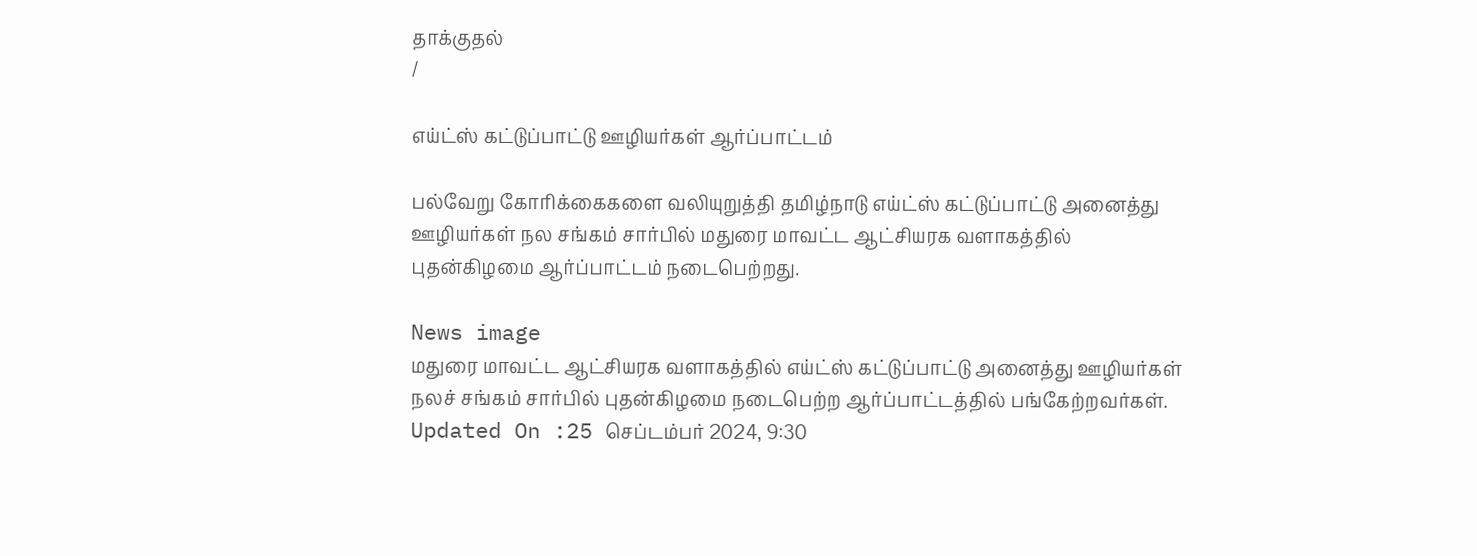தாக்குதல்
/

எய்ட்ஸ் கட்டுப்பாட்டு ஊழியர்கள் ஆர்ப்பாட்டம்

பல்வேறு கோரிக்கைகளை வலியுறுத்தி தமிழ்நாடு எய்ட்ஸ் கட்டுப்பாட்டு அனைத்து ஊழியர்கள் நல சங்கம் சார்பில் மதுரை மாவட்ட ஆட்சியரக வளாகத்தில் புதன்கிழமை ஆர்ப்பாட்டம் நடைபெற்றது.

News image
மதுரை மாவட்ட ஆட்சியரக வளாகத்தில் எய்ட்ஸ் கட்டுப்பாட்டு அனைத்து ஊழியர்கள் நலச் சங்கம் சார்பில் புதன்கிழமை நடைபெற்ற ஆர்ப்பாட்டத்தில் பங்கேற்றவர்கள்.
Updated On :25 செப்டம்பர் 2024, 9:30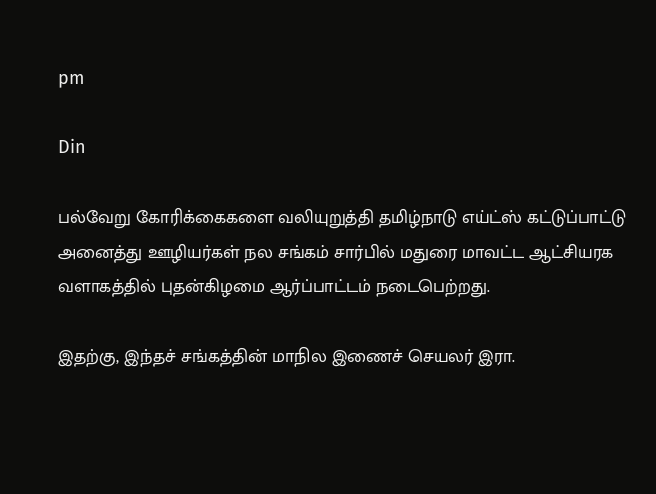pm

Din

பல்வேறு கோரிக்கைகளை வலியுறுத்தி தமிழ்நாடு எய்ட்ஸ் கட்டுப்பாட்டு அனைத்து ஊழியர்கள் நல சங்கம் சார்பில் மதுரை மாவட்ட ஆட்சியரக வளாகத்தில் புதன்கிழமை ஆர்ப்பாட்டம் நடைபெற்றது.

இதற்கு, இந்தச் சங்கத்தின் மாநில இணைச் செயலர் இரா.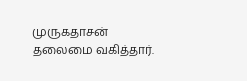முருகதாசன் தலைமை வகித்தார்.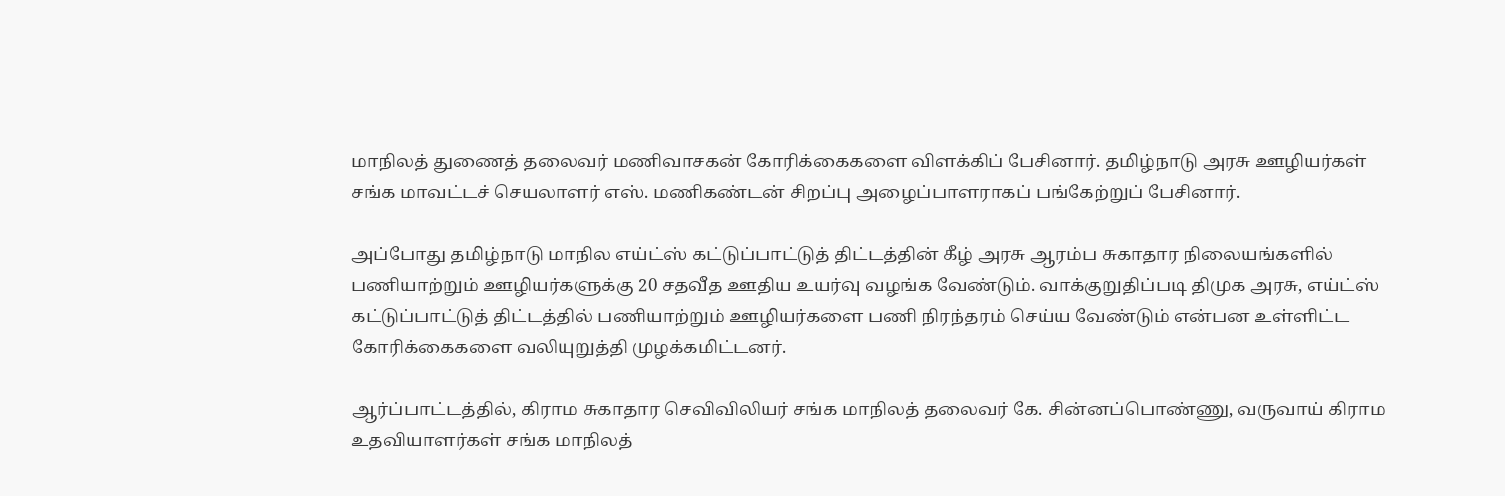மாநிலத் துணைத் தலைவர் மணிவாசகன் கோரிக்கைகளை விளக்கிப் பேசினார். தமிழ்நாடு அரசு ஊழியர்கள் சங்க மாவட்டச் செயலாளர் எஸ். மணிகண்டன் சிறப்பு அழைப்பாளராகப் பங்கேற்றுப் பேசினார்.

அப்போது தமிழ்நாடு மாநில எய்ட்ஸ் கட்டுப்பாட்டுத் திட்டத்தின் கீழ் அரசு ஆரம்ப சுகாதார நிலையங்களில் பணியாற்றும் ஊழியர்களுக்கு 20 சதவீத ஊதிய உயர்வு வழங்க வேண்டும். வாக்குறுதிப்படி திமுக அரசு, எய்ட்ஸ் கட்டுப்பாட்டுத் திட்டத்தில் பணியாற்றும் ஊழியர்களை பணி நிரந்தரம் செய்ய வேண்டும் என்பன உள்ளிட்ட கோரிக்கைகளை வலியுறுத்தி முழக்கமிட்டனர்.

ஆர்ப்பாட்டத்தில், கிராம சுகாதார செவிவிலியர் சங்க மாநிலத் தலைவர் கே. சின்னப்பொண்ணு, வருவாய் கிராம உதவியாளர்கள் சங்க மாநிலத்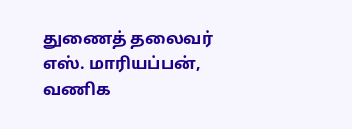துணைத் தலைவர் எஸ். மாரியப்பன், வணிக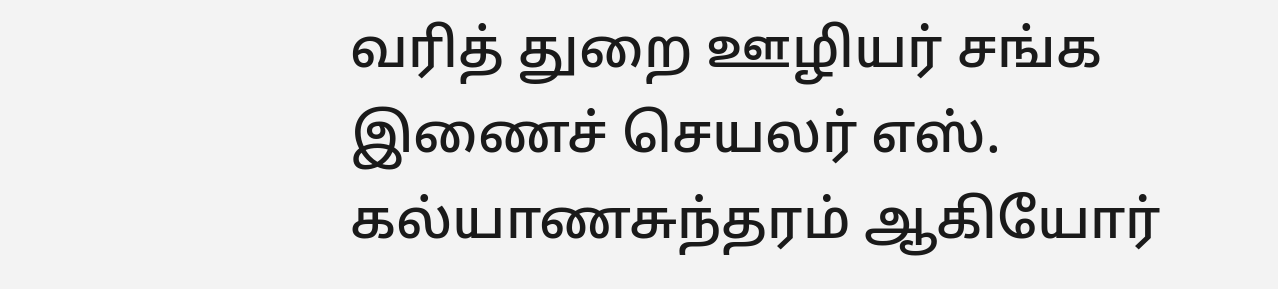வரித் துறை ஊழியர் சங்க இணைச் செயலர் எஸ். கல்யாணசுந்தரம் ஆகியோர்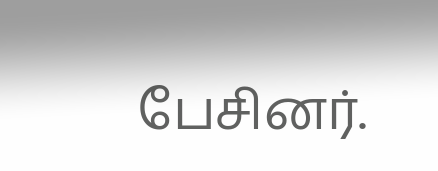பேசினர்.